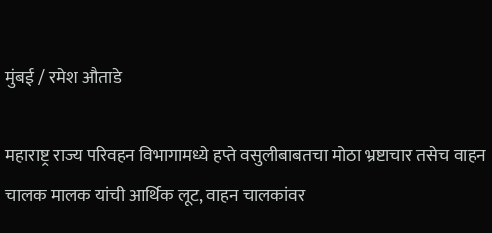मुंबई / रमेश औताडे

महाराष्ट्र राज्य परिवहन विभागामध्ये हप्ते वसुलीबाबतचा मोठा भ्रष्टाचार तसेच वाहन चालक मालक यांची आर्थिक लूट, वाहन चालकांवर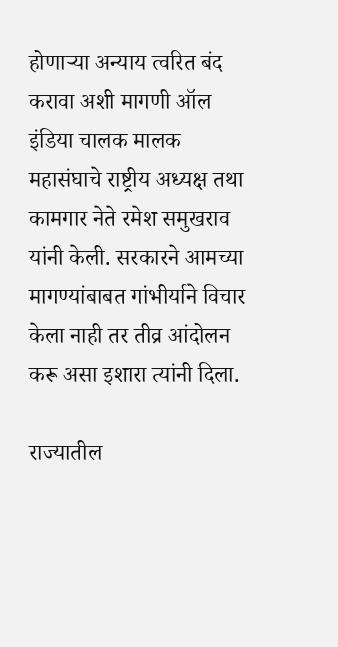होणाऱ्या अन्याय त्वरित बंद करावा अशी मागणी ऑल इंडिया चालक मालक महासंघाचे राष्ट्रीय अध्यक्ष तथा कामगार नेते रमेश समुखराव यांनी केली. सरकारने आमच्या मागण्यांबाबत गांभीर्याने विचार केला नाही तर तीव्र आंदोलन करू असा इशारा त्यांनी दिला.

राज्यातील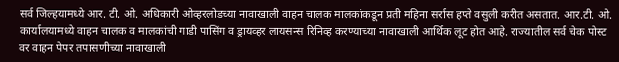सर्व जिल्हयामध्ये आर. टी. ओ. अधिकारी ओव्हरलोडच्या नावाखाली वाहन चालक मालकांकडून प्रती महिना सर्रास हप्ते वसुली करीत असतात. आर.टी. ओ. कार्यालयामध्ये वाहन चालक व मालकांची गाडी पासिंग व ड्रायव्हर लायसन्स रिनिव्ह करण्याच्या नावाखाली आर्थिक लूट होत आहे. राज्यातील सर्व चेक पोस्ट वर वाहन पेपर तपासणीच्या नावाखाली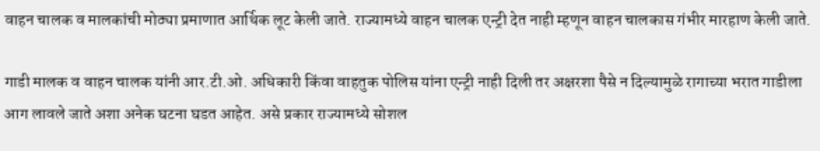वाहन चालक व मालकांची मोठ्या प्रमाणात आर्थिक लूट केली जाते. राज्यामध्ये वाहन चालक एन्ट्री देत नाही म्हणून वाहन चालकास गंभीर मारहाण केली जाते.

गाडी मालक व वाहन चालक यांनी आर.टी.ओ. अधिकारी किंवा वाहतुक पोलिस यांना एन्ट्री नाही दिली तर अक्षरशा पैसे न दिल्यामुळे रागाच्या भरात गाडीला आग लावले जाते अशा अनेक घटना घडत आहेत. असे प्रकार राज्यामध्ये सोशल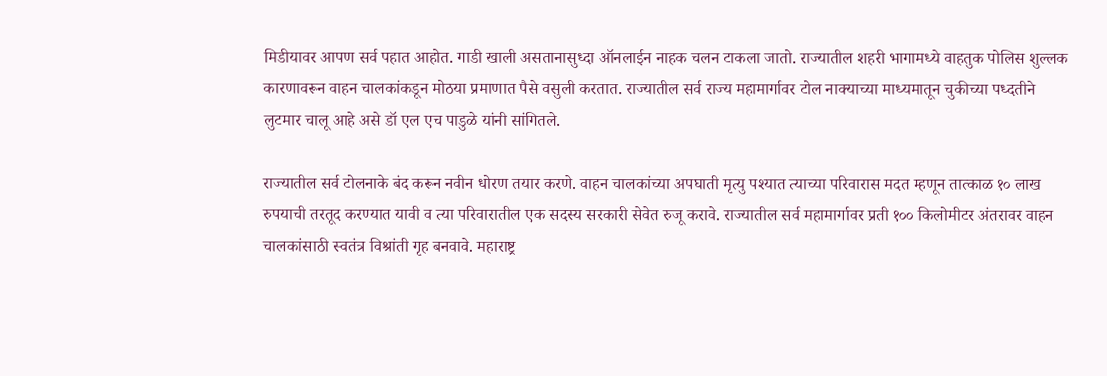मिडीयावर आपण सर्व पहात आहोत. गाडी खाली असतानासुध्दा ऑनलाईन नाहक चलन टाकला जातो. राज्यातील शहरी भागामध्ये वाहतुक पोलिस शुल्लक कारणावरून वाहन चालकांकडून मोठया प्रमाणात पैसे वसुली करतात. राज्यातील सर्व राज्य महामार्गावर टोल नाक्याच्या माध्यमातून चुकीच्या पध्दतीने लुटमार चालू आहे असे डॉ एल एच पाडुळे यांनी सांगितले.

राज्यातील सर्व टोलनाके बंद करून नवीन धोरण तयार करणे. वाहन चालकांच्या अपघाती मृत्यु पश्यात त्याच्या परिवारास मदत म्हणून तात्काळ १० लाख रुपयाची तरतूद करण्यात यावी व त्या परिवारातील एक सदस्य सरकारी सेवेत रुजू करावे. राज्यातील सर्व महामार्गावर प्रती १०० किलोमीटर अंतरावर वाहन चालकांसाठी स्वतंत्र विश्रांती गृह बनवावे. महाराष्ट्र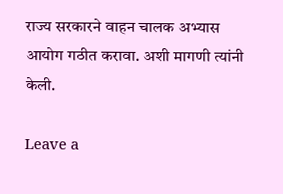राज्य सरकारने वाहन चालक अभ्यास आयोग गठीत करावा. अशी मागणी त्यांनी केली.

Leave a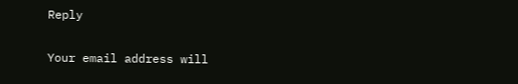Reply

Your email address will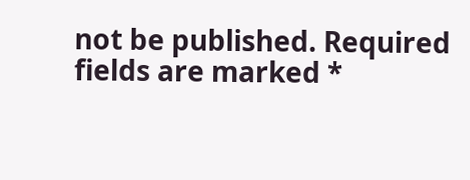not be published. Required fields are marked *